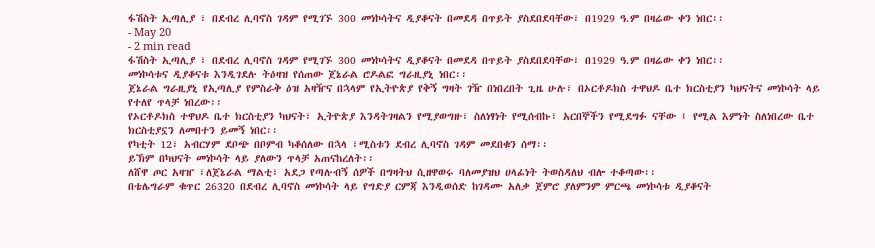ፋሽስት ኢጣሊያ ፣ በደብረ ሊባኖስ ገዳም የሚገኙ 300 መነኮሳትና ዲያቆናት በመደዳ በጥይት ያስደበደባቸው፣ በ1929 ዓ.ም በዛሬው ቀን ነበር፡፡
- May 20
- 2 min read
ፋሽስት ኢጣሊያ ፣ በደብረ ሊባኖስ ገዳም የሚገኙ 300 መነኮሳትና ዲያቆናት በመደዳ በጥይት ያስደበደባቸው፣ በ1929 ዓ.ም በዛሬው ቀን ነበር፡፡
መነኮሳቱና ዲያቆናቱ እንዲገደሉ ትዕዛዝ የሰጠው ጀኔራል ሮዶልፎ ግራዚያኒ ነበር፡፡
ጀኔራል ግራዚያኒ የኢጣሊያ የምስራቅ ዕዝ አዛዥና በኋላም የኢትዮጵያ የቅኝ ግዛት ገዥ በነበረበት ጊዜ ሁሉ፣ በኦርቶዶክስ ተዋህዶ ቤተ ክርስቲያን ካህናትና መነኮሳት ላይ የተለየ ጥላቻ ነበረው፡፡
የኦርቶዶክስ ተዋህዶ ቤተ ክርስቲያን ካህናት፣ ኢትዮጵያ እንዳትገዛልን የሚያወግዙ፣ ስለነፃነት የሚሰብኩ፣ አርበኞችን የሚደግፉ ናቸው ፤ የሚል እምነት ስለነበረው ቤተ ክርስቲያኗን ለመበተን ይመኝ ነበር፡፡
የካቲት 12፣ አብርሃም ደቦጭ በቦምብ ካቆሰለው በኋላ ፣ሚስቱን ደብረ ሊባኖስ ገዳም መደበቁን ሰማ፡፡
ይኽም በካህናት መነኮሳት ላይ ያለውን ጥላቻ አጠናከረለት፡፡
ለሸዋ ጦር አዛዠ ፣ለጀኔራል ማልቲ፣ አደጋ የጣሉብኝ ሰዎች በግዛትህ ሲዘዋወሩ ባለመያዝህ ሀላፊነት ትወስዳለህ ብሎ ተቆጣው፡፡
በቴሌግራም ቁጥር 26320 በደብረ ሊባኖስ መነኮሳት ላይ የግድያ ርምጃ እንዲወሰድ ከገዳሙ አለቃ ጀምሮ ያለምንም ምርጫ መነኮሳቱ ዲያቆናት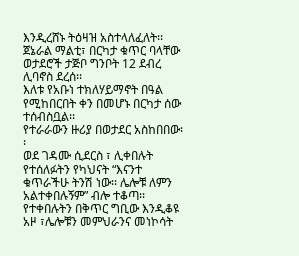እንዲረሸኑ ትዕዛዝ አስተላለፈለት፡፡
ጀኔራል ማልቲ፣ በርካታ ቁጥር ባላቸው ወታደሮች ታጅቦ ግንቦት 12 ደብረ ሊባኖስ ደረሰ፡፡
እለቱ የአቡነ ተክለሃይማኖት በዓል የሚከበርበት ቀን በመሆኑ በርካታ ሰው ተሰብስቧል፡፡
የተራራውን ዙሪያ በወታደር አስከበበው፡፡
ወደ ገዳሙ ሲደርስ ፣ ሊቀበሉት የተሰለፉትን የካህናት “እናንተ ቁጥራችሁ ትንሽ ነው፡፡ ሌሎቹ ለምን አልተቀበሉኝም” ብሎ ተቆጣ፡፡
የተቀበሉትን በቅጥር ግቢው እንዲቆዩ አዞ ፣ሌሎቹን መምህራንና መነኮሳት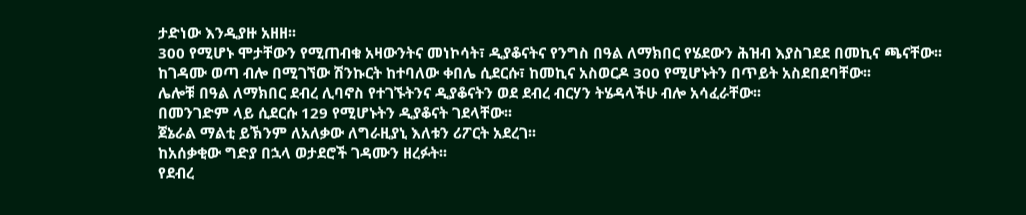ታድነው እንዲያዙ አዘዘ፡፡
300 የሚሆኑ ሞታቸውን የሚጠብቁ አዛውንትና መነኮሳት፣ ዲያቆናትና የንግስ በዓል ለማክበር የሄደውን ሕዝብ እያስገደደ በመኪና ጫናቸው፡፡
ከገዳሙ ወጣ ብሎ በሚገኘው ሽንኩርት ከተባለው ቀበሌ ሲደርሱ፣ ከመኪና አስወርዶ 300 የሚሆኑትን በጥይት አስደበደባቸው፡፡
ሌሎቹ በዓል ለማክበር ደብረ ሊባኖስ የተገኙትንና ዲያቆናትን ወደ ደብረ ብርሃን ትሄዳላችሁ ብሎ አሳፈራቸው፡፡
በመንገድም ላይ ሲደርሱ 129 የሚሆኑትን ዲያቆናት ገደላቸው፡፡
ጀኔራል ማልቲ ይኽንም ለአለቃው ለግራዚያኒ እለቱን ሪፖርት አደረገ፡፡
ከአሰቃቂው ግድያ በኋላ ወታደሮች ገዳሙን ዘረፉት፡፡
የደብረ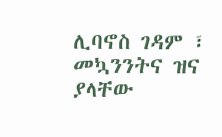ሊባኖስ ገዳም ፣ መኳንንትና ዝና ያላቸው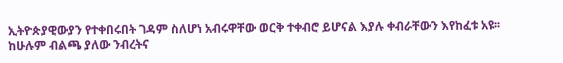ኢትዮጵያዊውያን የተቀበሩበት ገዳም ስለሆነ አብሩዋቸው ወርቅ ተቀብሮ ይሆናል እያሉ ቀብራቸውን እየከፈቱ አዩ፡፡
ከሁሉም ብልጫ ያለው ንብረትና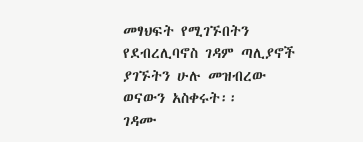መፃህፍት የሚገኙበትን የደብረሊባኖስ ገዳም ጣሊያኖች ያገኙትን ሁሉ መዝብረው ወናውን አስቀሩት፡፡
ገዳሙ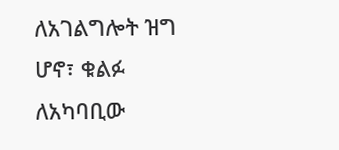ለአገልግሎት ዝግ ሆኖ፣ ቁልፉ ለአካባቢው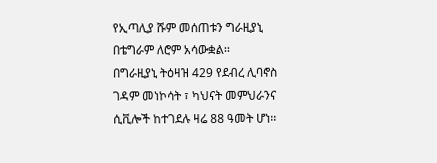የኢጣሊያ ሹም መሰጠቱን ግራዚያኒ በቴግራም ለሮም አሳውቋል፡፡
በግራዚያኒ ትዕዛዝ 429 የደብረ ሊባኖስ ገዳም መነኮሳት ፣ ካህናት መምህራንና ሲቪሎች ከተገደሉ ዛሬ 88 ዓመት ሆነ፡፡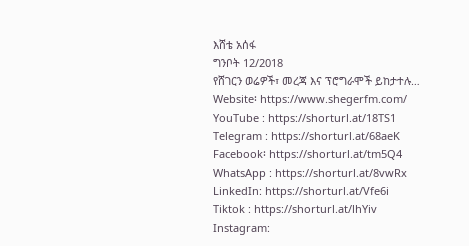እሸቴ አሰፋ
ግንቦት 12/2018
የሸገርን ወሬዎች፣ መረጃ እና ፕሮግራሞች ይከታተሉ…
Website፡ https://www.shegerfm.com/
YouTube : https://shorturl.at/18TS1
Telegram : https://shorturl.at/68aeK
Facebook፡ https://shorturl.at/tm5Q4
WhatsApp : https://shorturl.at/8vwRx
LinkedIn: https://shorturl.at/Vfe6i
Tiktok : https://shorturl.at/lhYiv
Instagram: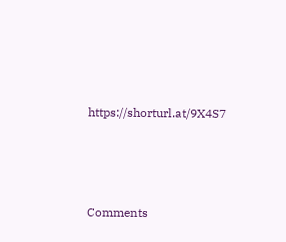https://shorturl.at/9X4S7





Comments